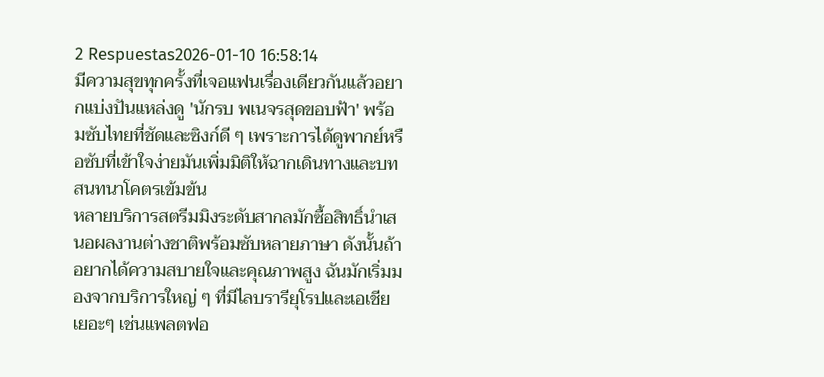2 Respuestas2026-01-10 16:58:14
มีความสุขทุกครั้งที่เจอแฟนเรื่องเดียวกันแล้วอยากแบ่งปันแหล่งดู 'นักรบ พเนจรสุดขอบฟ้า' พร้อมซับไทยที่ชัดและซิงก์ดี ๆ เพราะการได้ดูพากย์หรือซับที่เข้าใจง่ายมันเพิ่มมิติให้ฉากเดินทางและบทสนทนาโคตรเข้มข้น
หลายบริการสตรีมมิงระดับสากลมักซื้อสิทธิ์นำเสนอผลงานต่างชาติพร้อมซับหลายภาษา ดังนั้นถ้าอยากได้ความสบายใจและคุณภาพสูง ฉันมักเริ่มมองจากบริการใหญ่ ๆ ที่มีไลบรารียุโรปและเอเชียเยอะๆ เช่นแพลตฟอ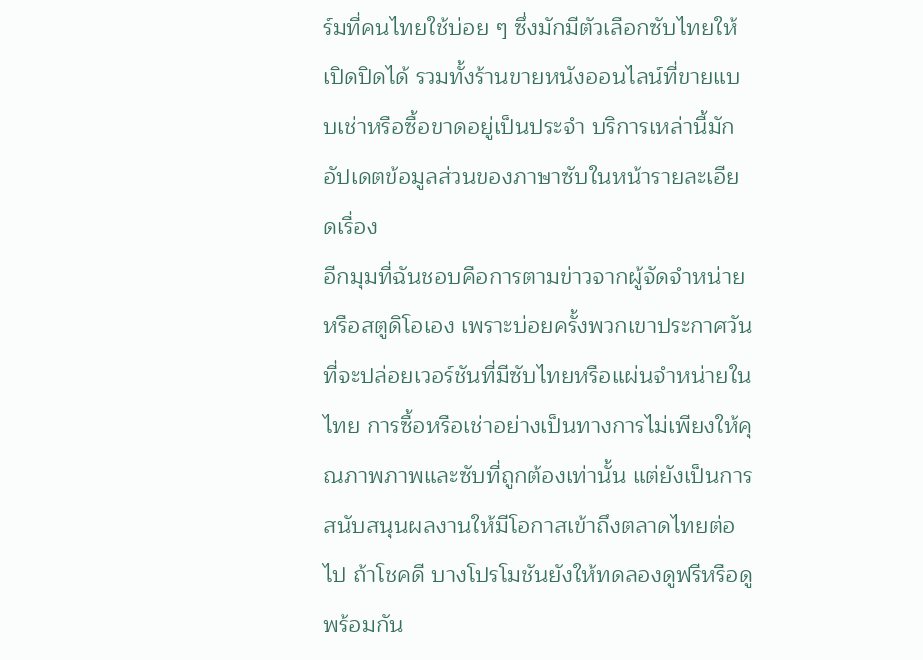ร์มที่คนไทยใช้บ่อย ๆ ซึ่งมักมีตัวเลือกซับไทยให้เปิดปิดได้ รวมทั้งร้านขายหนังออนไลน์ที่ขายแบบเช่าหรือซื้อขาดอยู่เป็นประจำ บริการเหล่านี้มักอัปเดตข้อมูลส่วนของภาษาซับในหน้ารายละเอียดเรื่อง
อีกมุมที่ฉันชอบคือการตามข่าวจากผู้จัดจำหน่ายหรือสตูดิโอเอง เพราะบ่อยครั้งพวกเขาประกาศวันที่จะปล่อยเวอร์ชันที่มีซับไทยหรือแผ่นจำหน่ายในไทย การซื้อหรือเช่าอย่างเป็นทางการไม่เพียงให้คุณภาพภาพและซับที่ถูกต้องเท่านั้น แต่ยังเป็นการสนับสนุนผลงานให้มีโอกาสเข้าถึงตลาดไทยต่อไป ถ้าโชคดี บางโปรโมชันยังให้ทดลองดูฟรีหรือดูพร้อมกัน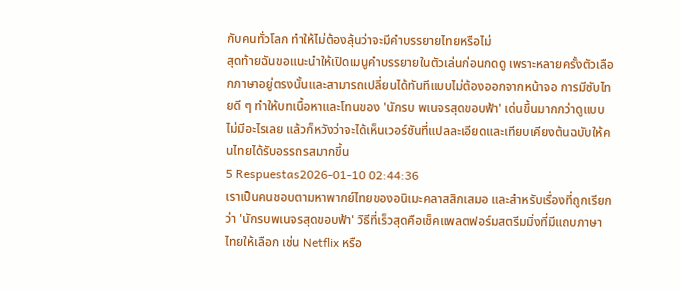กับคนทั่วโลก ทำให้ไม่ต้องลุ้นว่าจะมีคำบรรยายไทยหรือไม่
สุดท้ายฉันขอแนะนำให้เปิดเมนูคำบรรยายในตัวเล่นก่อนกดดู เพราะหลายครั้งตัวเลือกภาษาอยู่ตรงนั้นและสามารถเปลี่ยนได้ทันทีแบบไม่ต้องออกจากหน้าจอ การมีซับไทยดี ๆ ทำให้บทเนื้อหาและโทนของ 'นักรบ พเนจรสุดขอบฟ้า' เด่นขึ้นมากกว่าดูแบบไม่มีอะไรเลย แล้วก็หวังว่าจะได้เห็นเวอร์ชันที่แปลละเอียดและเทียบเคียงต้นฉบับให้คนไทยได้รับอรรถรสมากขึ้น
5 Respuestas2026-01-10 02:44:36
เราเป็นคนชอบตามหาพากย์ไทยของอนิเมะคลาสสิกเสมอ และสำหรับเรื่องที่ถูกเรียกว่า 'นักรบพเนจรสุดขอบฟ้า' วิธีที่เร็วสุดคือเช็คแพลตฟอร์มสตรีมมิ่งที่มีแถบภาษาไทยให้เลือก เช่น Netflix หรือ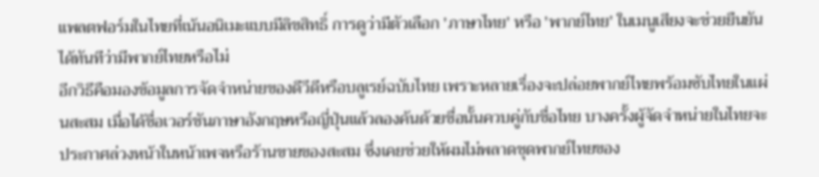แพลตฟอร์มในไทยที่เน้นอนิเมะแบบมีลิขสิทธิ์ การดูว่ามีตัวเลือก 'ภาษาไทย' หรือ 'พากย์ไทย' ในเมนูเสียงจะช่วยยืนยันได้ทันทีว่ามีพากย์ไทยหรือไม่
อีกวิธีคือมองข้อมูลการจัดจำหน่ายของดีวีดีหรือบลูเรย์ฉบับไทย เพราะหลายเรื่องจะปล่อยพากย์ไทยพร้อมซับไทยในแผ่นสะสม เมื่อได้ชื่อเวอร์ชันภาษาอังกฤษหรือญี่ปุ่นแล้วลองค้นด้วยชื่อนั้นควบคู่กับชื่อไทย บางครั้งผู้จัดจำหน่ายในไทยจะประกาศล่วงหน้าในหน้าเพจหรือร้านขายของสะสม ซึ่งเคยช่วยให้ผมไม่พลาดชุดพากย์ไทยของ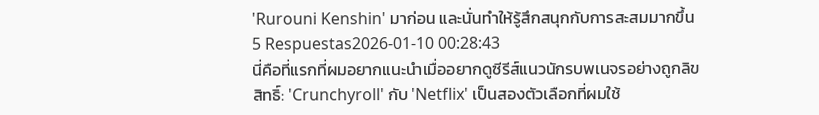'Rurouni Kenshin' มาก่อน และนั่นทำให้รู้สึกสนุกกับการสะสมมากขึ้น
5 Respuestas2026-01-10 00:28:43
นี่คือที่แรกที่ผมอยากแนะนำเมื่ออยากดูซีรีส์แนวนักรบพเนจรอย่างถูกลิขสิทธิ์: 'Crunchyroll' กับ 'Netflix' เป็นสองตัวเลือกที่ผมใช้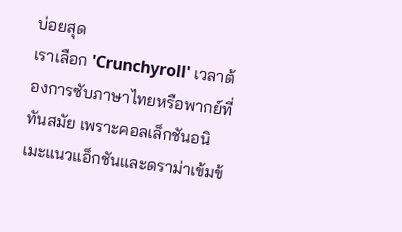บ่อยสุด
เราเลือก 'Crunchyroll' เวลาต้องการซับภาษาไทยหรือพากย์ที่ทันสมัย เพราะคอลเล็กชันอนิเมะแนวแอ็กชันและดราม่าเข้มข้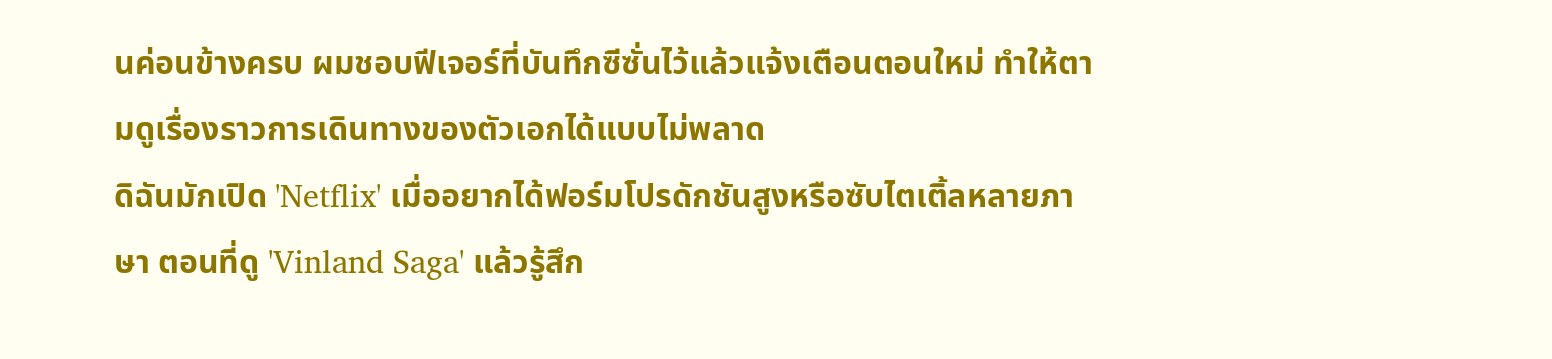นค่อนข้างครบ ผมชอบฟีเจอร์ที่บันทึกซีซั่นไว้แล้วแจ้งเตือนตอนใหม่ ทำให้ตามดูเรื่องราวการเดินทางของตัวเอกได้แบบไม่พลาด
ดิฉันมักเปิด 'Netflix' เมื่ออยากได้ฟอร์มโปรดักชันสูงหรือซับไตเติ้ลหลายภาษา ตอนที่ดู 'Vinland Saga' แล้วรู้สึก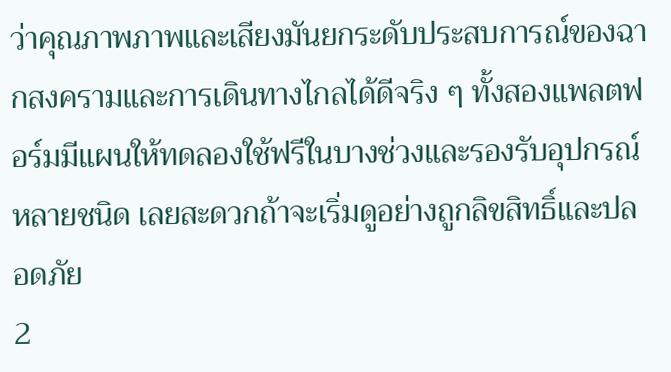ว่าคุณภาพภาพและเสียงมันยกระดับประสบการณ์ของฉากสงครามและการเดินทางไกลได้ดีจริง ๆ ทั้งสองแพลตฟอร์มมีแผนให้ทดลองใช้ฟรีในบางช่วงและรองรับอุปกรณ์หลายชนิด เลยสะดวกถ้าจะเริ่มดูอย่างถูกลิขสิทธิ์และปลอดภัย
2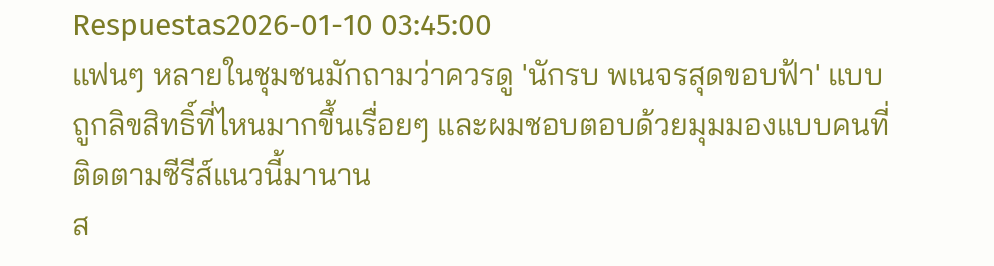Respuestas2026-01-10 03:45:00
แฟนๆ หลายในชุมชนมักถามว่าควรดู 'นักรบ พเนจรสุดขอบฟ้า' แบบถูกลิขสิทธิ์ที่ไหนมากขึ้นเรื่อยๆ และผมชอบตอบด้วยมุมมองแบบคนที่ติดตามซีรีส์แนวนี้มานาน
ส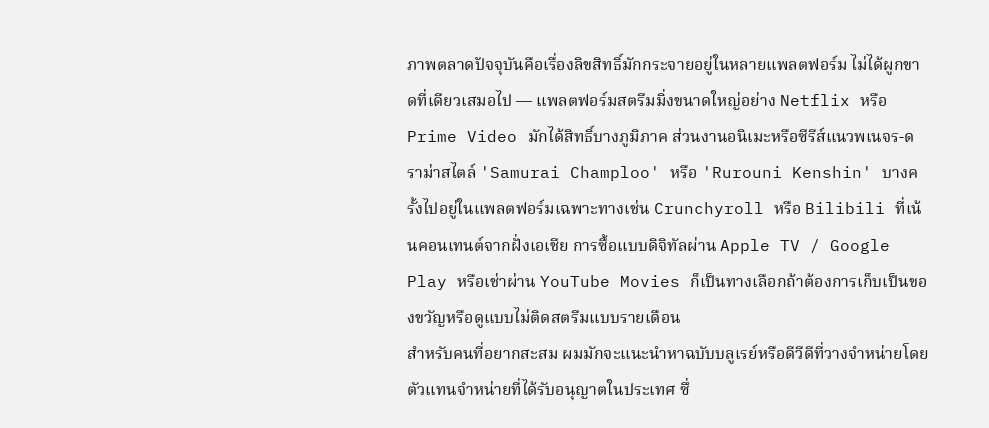ภาพตลาดปัจจุบันคือเรื่องลิขสิทธิ์มักกระจายอยู่ในหลายแพลตฟอร์ม ไม่ได้ผูกขาดที่เดียวเสมอไป — แพลตฟอร์มสตรีมมิ่งขนาดใหญ่อย่าง Netflix หรือ Prime Video มักได้สิทธิ์บางภูมิภาค ส่วนงานอนิเมะหรือซีรีส์แนวพเนจร-ดราม่าสไตล์ 'Samurai Champloo' หรือ 'Rurouni Kenshin' บางครั้งไปอยู่ในแพลตฟอร์มเฉพาะทางเช่น Crunchyroll หรือ Bilibili ที่เน้นคอนเทนต์จากฝั่งเอเชีย การซื้อแบบดิจิทัลผ่าน Apple TV / Google Play หรือเช่าผ่าน YouTube Movies ก็เป็นทางเลือกถ้าต้องการเก็บเป็นของขวัญหรือดูแบบไม่ติดสตรีมแบบรายเดือน
สำหรับคนที่อยากสะสม ผมมักจะแนะนำหาฉบับบลูเรย์หรือดีวีดีที่วางจำหน่ายโดยตัวแทนจำหน่ายที่ได้รับอนุญาตในประเทศ ซึ่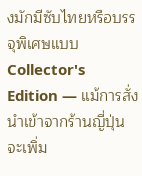งมักมีซับไทยหรือบรรจุพิเศษแบบ Collector's Edition — แม้การสั่งนำเข้าจากร้านญี่ปุ่นจะเพิ่ม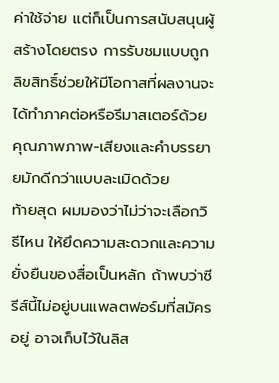ค่าใช้จ่าย แต่ก็เป็นการสนับสนุนผู้สร้างโดยตรง การรับชมแบบถูกลิขสิทธิ์ช่วยให้มีโอกาสที่ผลงานจะได้ทำภาคต่อหรือรีมาสเตอร์ด้วย คุณภาพภาพ-เสียงและคำบรรยายมักดีกว่าแบบละเมิดด้วย
ท้ายสุด ผมมองว่าไม่ว่าจะเลือกวิธีไหน ให้ยึดความสะดวกและความยั่งยืนของสื่อเป็นหลัก ถ้าพบว่าซีรีส์นี้ไม่อยู่บนแพลตฟอร์มที่สมัครอยู่ อาจเก็บไว้ในลิส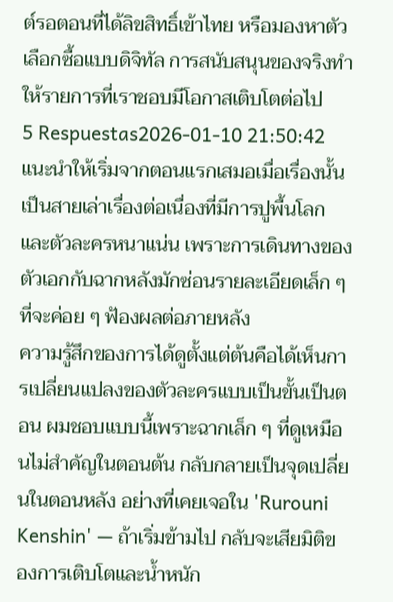ต์รอตอนที่ได้ลิขสิทธิ์เข้าไทย หรือมองหาตัวเลือกซื้อแบบดิจิทัล การสนับสนุนของจริงทำให้รายการที่เราชอบมีโอกาสเติบโตต่อไป
5 Respuestas2026-01-10 21:50:42
แนะนำให้เริ่มจากตอนแรกเสมอเมื่อเรื่องนั้นเป็นสายเล่าเรื่องต่อเนื่องที่มีการปูพื้นโลกและตัวละครหนาแน่น เพราะการเดินทางของตัวเอกกับฉากหลังมักซ่อนรายละเอียดเล็ก ๆ ที่จะค่อย ๆ ฟ้องผลต่อภายหลัง
ความรู้สึกของการได้ดูตั้งแต่ต้นคือได้เห็นการเปลี่ยนแปลงของตัวละครแบบเป็นขั้นเป็นตอน ผมชอบแบบนี้เพราะฉากเล็ก ๆ ที่ดูเหมือนไม่สำคัญในตอนต้น กลับกลายเป็นจุดเปลี่ยนในตอนหลัง อย่างที่เคยเจอใน 'Rurouni Kenshin' — ถ้าเริ่มข้ามไป กลับจะเสียมิติของการเติบโตและน้ำหนัก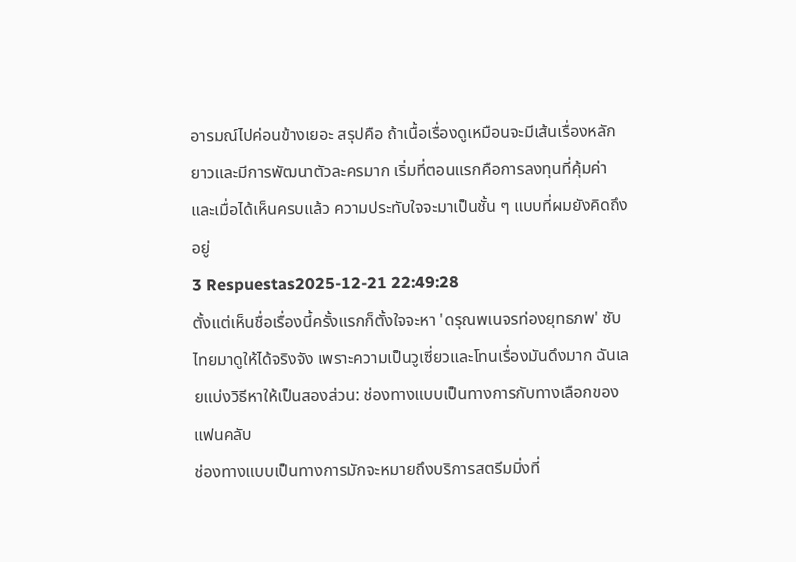อารมณ์ไปค่อนข้างเยอะ สรุปคือ ถ้าเนื้อเรื่องดูเหมือนจะมีเส้นเรื่องหลักยาวและมีการพัฒนาตัวละครมาก เริ่มที่ตอนแรกคือการลงทุนที่คุ้มค่า และเมื่อได้เห็นครบแล้ว ความประทับใจจะมาเป็นชั้น ๆ แบบที่ผมยังคิดถึงอยู่
3 Respuestas2025-12-21 22:49:28
ตั้งแต่เห็นชื่อเรื่องนี้ครั้งแรกก็ตั้งใจจะหา 'ดรุณพเนจรท่องยุทธภพ' ซับไทยมาดูให้ได้จริงจัง เพราะความเป็นวูเซี่ยวและโทนเรื่องมันดึงมาก ฉันเลยแบ่งวิธีหาให้เป็นสองส่วน: ช่องทางแบบเป็นทางการกับทางเลือกของแฟนคลับ
ช่องทางแบบเป็นทางการมักจะหมายถึงบริการสตรีมมิ่งที่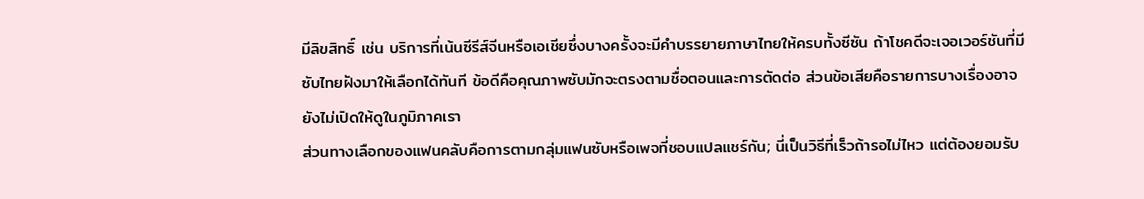มีลิขสิทธิ์ เช่น บริการที่เน้นซีรีส์จีนหรือเอเชียซึ่งบางครั้งจะมีคำบรรยายภาษาไทยให้ครบทั้งซีซัน ถ้าโชคดีจะเจอเวอร์ชันที่มีซับไทยฝังมาให้เลือกได้ทันที ข้อดีคือคุณภาพซับมักจะตรงตามชื่อตอนและการตัดต่อ ส่วนข้อเสียคือรายการบางเรื่องอาจยังไม่เปิดให้ดูในภูมิภาคเรา
ส่วนทางเลือกของแฟนคลับคือการตามกลุ่มแฟนซับหรือเพจที่ชอบแปลแชร์กัน; นี่เป็นวิธีที่เร็วถ้ารอไม่ไหว แต่ต้องยอมรับ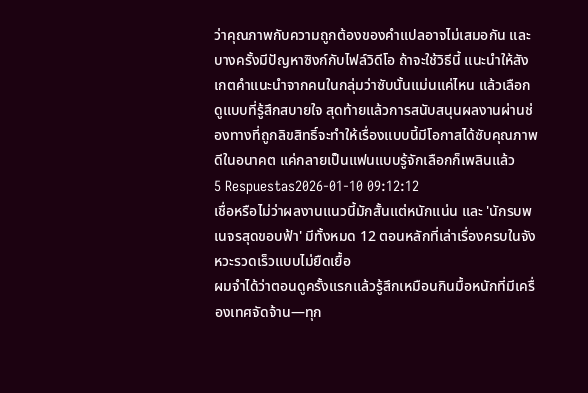ว่าคุณภาพกับความถูกต้องของคำแปลอาจไม่เสมอกัน และบางครั้งมีปัญหาซิงก์กับไฟล์วิดีโอ ถ้าจะใช้วิธีนี้ แนะนำให้สังเกตคำแนะนำจากคนในกลุ่มว่าซับนั้นแม่นแค่ไหน แล้วเลือกดูแบบที่รู้สึกสบายใจ สุดท้ายแล้วการสนับสนุนผลงานผ่านช่องทางที่ถูกลิขสิทธิ์จะทำให้เรื่องแบบนี้มีโอกาสได้ซับคุณภาพดีในอนาคต แค่กลายเป็นแฟนแบบรู้จักเลือกก็เพลินแล้ว
5 Respuestas2026-01-10 09:12:12
เชื่อหรือไม่ว่าผลงานแนวนี้มักสั้นแต่หนักแน่น และ 'นักรบพเนจรสุดขอบฟ้า' มีทั้งหมด 12 ตอนหลักที่เล่าเรื่องครบในจังหวะรวดเร็วแบบไม่ยืดเยื้อ
ผมจำได้ว่าตอนดูครั้งแรกแล้วรู้สึกเหมือนกินมื้อหนักที่มีเครื่องเทศจัดจ้าน—ทุก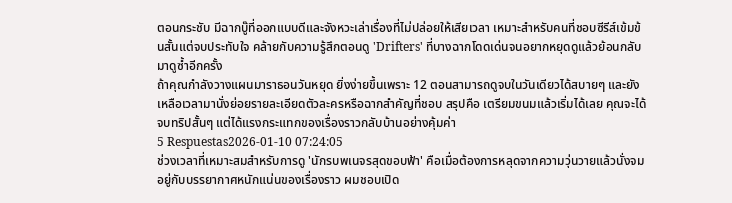ตอนกระชับ มีฉากบู๊ที่ออกแบบดีและจังหวะเล่าเรื่องที่ไม่ปล่อยให้เสียเวลา เหมาะสำหรับคนที่ชอบซีรีส์เข้มข้นสั้นแต่จบประทับใจ คล้ายกับความรู้สึกตอนดู 'Drifters' ที่บางฉากโดดเด่นจนอยากหยุดดูแล้วย้อนกลับมาดูซ้ำอีกครั้ง
ถ้าคุณกำลังวางแผนมาราธอนวันหยุด ยิ่งง่ายขึ้นเพราะ 12 ตอนสามารถดูจบในวันเดียวได้สบายๆ และยังเหลือเวลามานั่งย่อยรายละเอียดตัวละครหรือฉากสำคัญที่ชอบ สรุปคือ เตรียมขนมแล้วเริ่มได้เลย คุณจะได้จบทริปสั้นๆ แต่ได้แรงกระแทกของเรื่องราวกลับบ้านอย่างคุ้มค่า
5 Respuestas2026-01-10 07:24:05
ช่วงเวลาที่เหมาะสมสำหรับการดู 'นักรบพเนจรสุดขอบฟ้า' คือเมื่อต้องการหลุดจากความวุ่นวายแล้วนั่งจมอยู่กับบรรยากาศหนักแน่นของเรื่องราว ผมชอบเปิด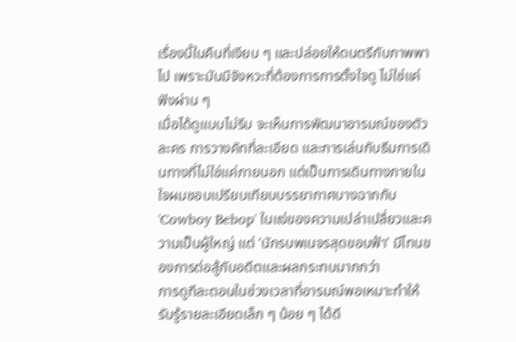เรื่องนี้ในคืนที่เงียบ ๆ และปล่อยให้ดนตรีกับภาพพาไป เพราะมันมีจังหวะที่ต้องการการตั้งใจดู ไม่ใช่แค่ฟังผ่าน ๆ
เมื่อได้ดูแบบไม่รีบ จะเห็นการพัฒนาอารมณ์ของตัวละคร การวางคัทที่ละเอียด และการเล่นกับธีมการเดินทางที่ไม่ใช่แค่ภายนอก แต่เป็นการเดินทางภายในใจผมชอบเปรียบเทียบบรรยากาศบางฉากกับ 'Cowboy Bebop' ในแง่ของความเปล่าเปลี่ยวและความเป็นผู้ใหญ่ แต่ 'นักรบพเนจรสุดขอบฟ้า' มีโทนของการต่อสู้กับอดีตและผลกระทบมากกว่า
การดูทีละตอนในช่วงเวลาที่อารมณ์พอเหมาะทำให้รับรู้รายละเอียดเล็ก ๆ น้อย ๆ ได้ดี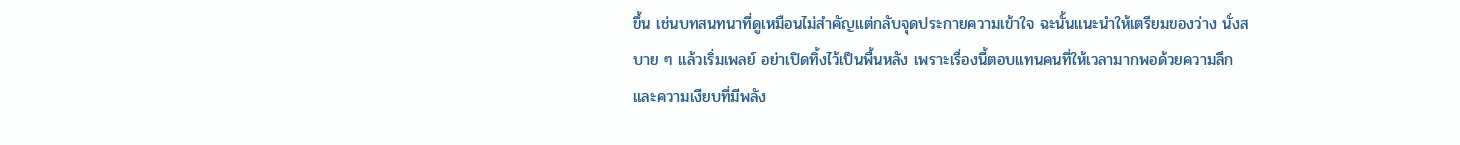ขึ้น เช่นบทสนทนาที่ดูเหมือนไม่สำคัญแต่กลับจุดประกายความเข้าใจ ฉะนั้นแนะนำให้เตรียมของว่าง นั่งสบาย ๆ แล้วเริ่มเพลย์ อย่าเปิดทิ้งไว้เป็นพื้นหลัง เพราะเรื่องนี้ตอบแทนคนที่ให้เวลามากพอด้วยความลึกและความเงียบที่มีพลัง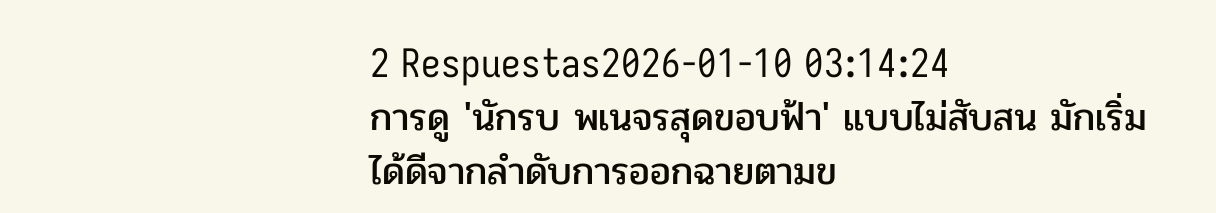2 Respuestas2026-01-10 03:14:24
การดู 'นักรบ พเนจรสุดขอบฟ้า' แบบไม่สับสน มักเริ่มได้ดีจากลำดับการออกฉายตามข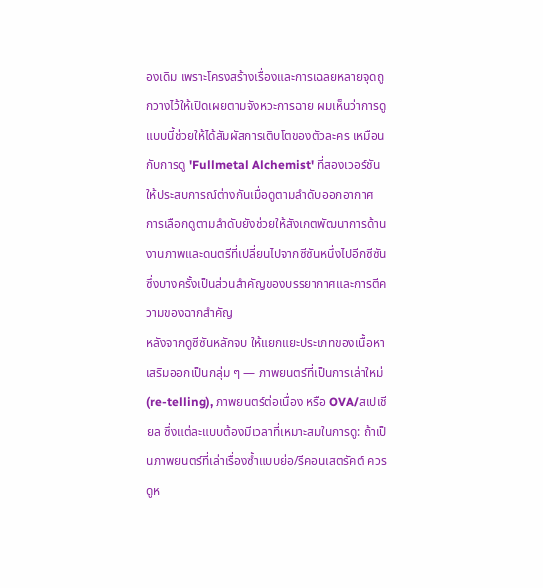องเดิม เพราะโครงสร้างเรื่องและการเฉลยหลายจุดถูกวางไว้ให้เปิดเผยตามจังหวะการฉาย ผมเห็นว่าการดูแบบนี้ช่วยให้ได้สัมผัสการเติบโตของตัวละคร เหมือนกับการดู 'Fullmetal Alchemist' ที่สองเวอร์ชันให้ประสบการณ์ต่างกันเมื่อดูตามลำดับออกอากาศ การเลือกดูตามลำดับยังช่วยให้สังเกตพัฒนาการด้านงานภาพและดนตรีที่เปลี่ยนไปจากซีซันหนึ่งไปอีกซีซัน ซึ่งบางครั้งเป็นส่วนสำคัญของบรรยากาศและการตีความของฉากสำคัญ
หลังจากดูซีซันหลักจบ ให้แยกแยะประเภทของเนื้อหาเสริมออกเป็นกลุ่ม ๆ — ภาพยนตร์ที่เป็นการเล่าใหม่ (re-telling), ภาพยนตร์ต่อเนื่อง หรือ OVA/สเปเชียล ซึ่งแต่ละแบบต้องมีเวลาที่เหมาะสมในการดู: ถ้าเป็นภาพยนตร์ที่เล่าเรื่องซ้ำแบบย่อ/รีคอนเสตรัคต์ ควรดูห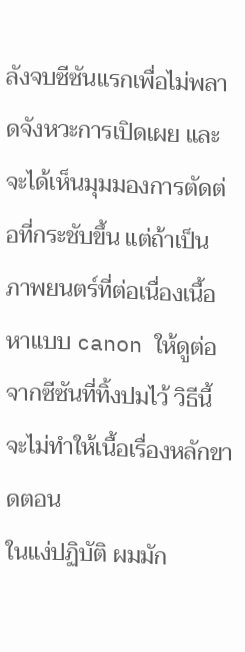ลังจบซีซันแรกเพื่อไม่พลาดจังหวะการเปิดเผย และจะได้เห็นมุมมองการตัดต่อที่กระชับขึ้น แต่ถ้าเป็นภาพยนตร์ที่ต่อเนื่องเนื้อหาแบบ canon ให้ดูต่อจากซีซันที่ทิ้งปมไว้ วิธีนี้จะไม่ทำให้เนื้อเรื่องหลักขาดตอน
ในแง่ปฏิบัติ ผมมัก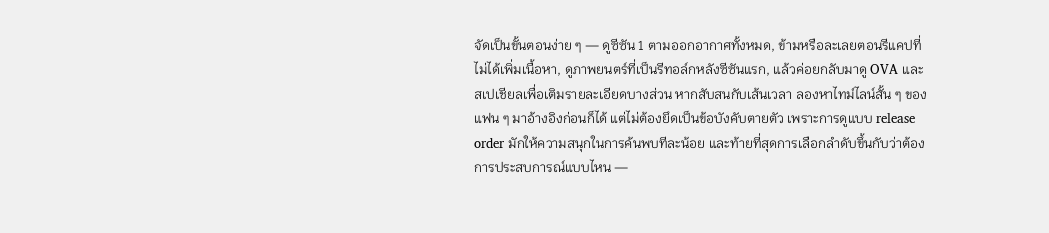จัดเป็นขั้นตอนง่าย ๆ — ดูซีซัน 1 ตามออกอากาศทั้งหมด, ข้ามหรือละเลยตอนรีแคปที่ไม่ได้เพิ่มเนื้อหา, ดูภาพยนตร์ที่เป็นรีทอล์กหลังซีซันแรก, แล้วค่อยกลับมาดู OVA และสเปเชียลเพื่อเติมรายละเอียดบางส่วน หากสับสนกับเส้นเวลา ลองหาไทม์ไลน์สั้น ๆ ของแฟน ๆ มาอ้างอิงก่อนก็ได้ แต่ไม่ต้องยึดเป็นข้อบังคับตายตัว เพราะการดูแบบ release order มักให้ความสนุกในการค้นพบทีละน้อย และท้ายที่สุดการเลือกลำดับขึ้นกับว่าต้องการประสบการณ์แบบไหน —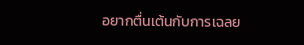อยากตื่นเต้นกับการเฉลย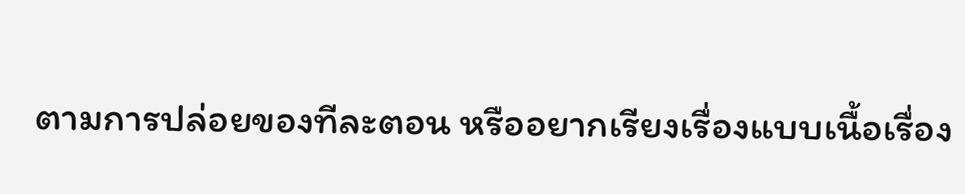ตามการปล่อยของทีละตอน หรืออยากเรียงเรื่องแบบเนื้อเรื่อง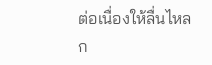ต่อเนื่องให้ลื่นไหลก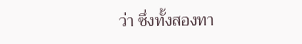ว่า ซึ่งทั้งสองทา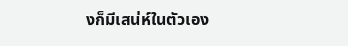งก็มีเสน่ห์ในตัวเอง